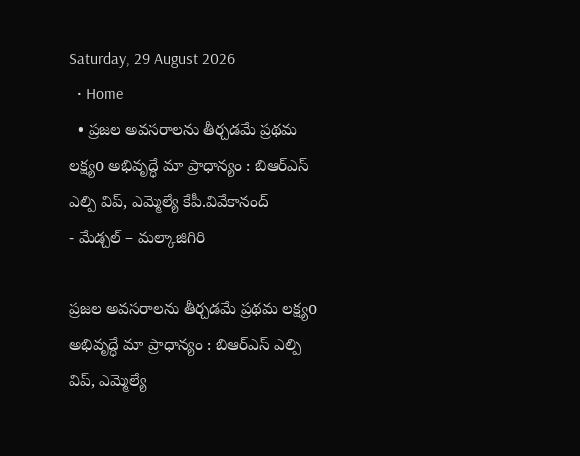Saturday, 29 August 2026
  • Home
  • ప్రజల అవసరాలను తీర్చడమే ప్రథమ లక్ష్యo అభివృద్ధే మా ప్రాధాన్యం : బిఆర్ఎస్ ఎల్పి విప్, ఎమ్మెల్యే కేపీ.వివేకానంద్
- మేడ్చల్ – మల్కాజిగిరి

ప్రజల అవసరాలను తీర్చడమే ప్రథమ లక్ష్యo అభివృద్ధే మా ప్రాధాన్యం : బిఆర్ఎస్ ఎల్పి విప్, ఎమ్మెల్యే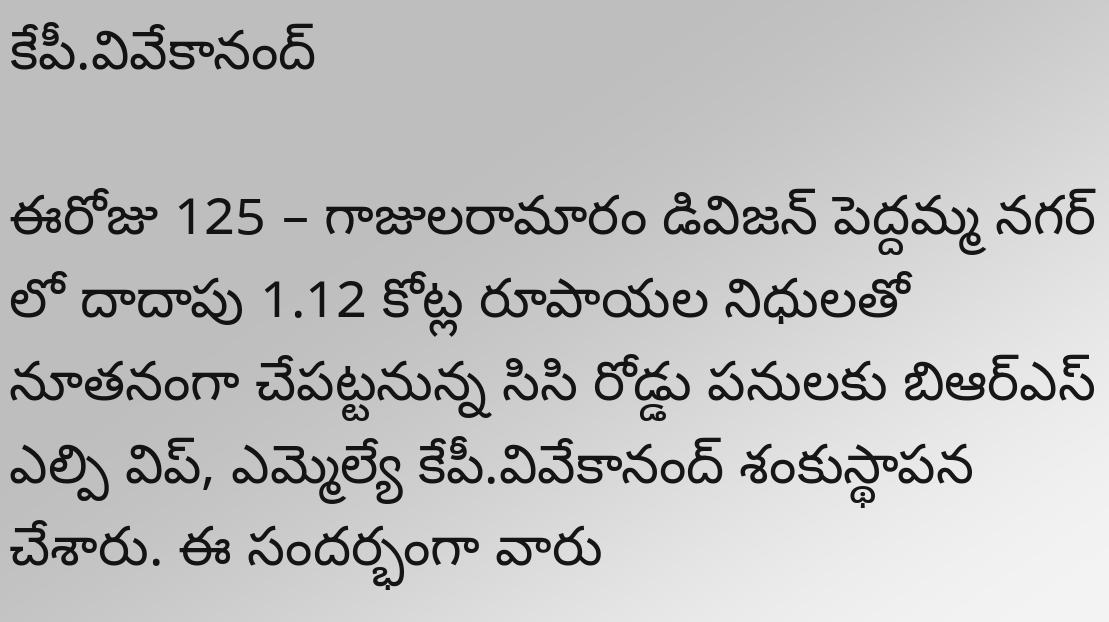కేపీ.వివేకానంద్

ఈరోజు 125 – గాజులరామారం డివిజన్ పెద్దమ్మ నగర్ లో దాదాపు 1.12 కోట్ల రూపాయల నిధులతో నూతనంగా చేపట్టనున్న సిసి రోడ్డు పనులకు బిఆర్ఎస్ ఎల్పి విప్, ఎమ్మెల్యే కేపీ.వివేకానంద్ శంకుస్థాపన చేశారు. ఈ సందర్భంగా వారు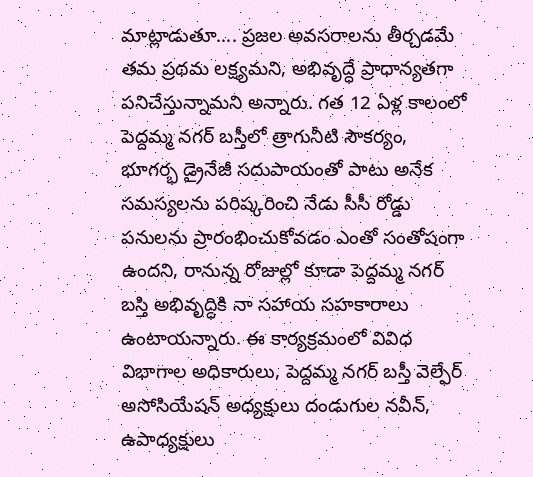మాట్లాడుతూ…. ప్రజల అవసరాలను తీర్చడమే తమ ప్రథమ లక్ష్యమని, అభివృద్ధే ప్రాధాన్యతగా పనిచేస్తున్నామని అన్నారు. గత 12 ఏళ్ల కాలంలో పెద్దమ్మ నగర్ బస్తీలో త్రాగునీటి సౌకర్యం, భూగర్భ డ్రైనేజీ సదుపాయంతో పాటు అనేక సమస్యలను పరిష్కరించి నేడు సీసీ రోడ్డు పనులను ప్రారంభించుకోవడం ఎంతో సంతోషంగా ఉందని, రానున్న రోజుల్లో కూడా పెద్దమ్మ నగర్ బస్తి అభివృద్ధికి నా సహాయ సహకారాలు ఉంటాయన్నారు. ఈ కార్యక్రమంలో వివిధ విభాగాల అధికారులు, పెద్దమ్మ నగర్ బస్తీ వెల్ఫేర్ అసోసియేషన్ అధ్యక్షులు దండుగుల నవీన్, ఉపాధ్యక్షులు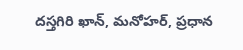దస్తగిరి ఖాన్, మనోహర్, ప్రధాన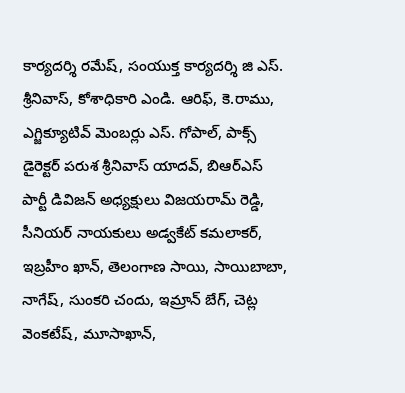కార్యదర్శి రమేష్, సంయుక్త కార్యదర్శి జి ఎస్. శ్రీనివాస్, కోశాధికారి ఎండి. ఆరిఫ్, కె.రాము, ఎగ్జిక్యూటివ్ మెంబర్లు ఎస్. గోపాల్, పాక్స్ డైరెక్టర్ పరుశ శ్రీనివాస్ యాదవ్, బిఆర్ఎస్ పార్టీ డివిజన్ అధ్యక్షులు విజయరామ్ రెడ్డి, సీనియర్ నాయకులు అడ్వకేట్ కమలాకర్, ఇబ్రహీం ఖాన్, తెలంగాణ సాయి, సాయిబాబా, నాగేష్, సుంకరి చందు, ఇమ్రాన్ బేగ్, చెట్ల వెంకటేష్, మూసాఖాన్,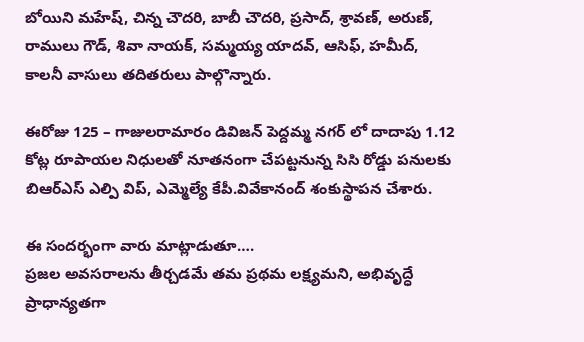బోయిని మహేష్, చిన్న చౌదరి, బాబీ చౌదరి, ప్రసాద్, శ్రావణ్, అరుణ్, రాములు గౌడ్, శివా నాయక్, సమ్మయ్య యాదవ్, ఆసిఫ్, హమీద్, కాలనీ వాసులు తదితరులు పాల్గొన్నారు.

ఈరోజు 125 – గాజులరామారం డివిజన్ పెద్దమ్మ నగర్ లో దాదాపు 1.12 కోట్ల రూపాయల నిధులతో నూతనంగా చేపట్టనున్న సిసి రోడ్డు పనులకు బిఆర్ఎస్ ఎల్పి విప్, ఎమ్మెల్యే కేపీ.వివేకానంద్ శంకుస్థాపన చేశారు.

ఈ సందర్భంగా వారు మాట్లాడుతూ….
ప్రజల అవసరాలను తీర్చడమే తమ ప్రథమ లక్ష్యమని, అభివృద్ధే ప్రాధాన్యతగా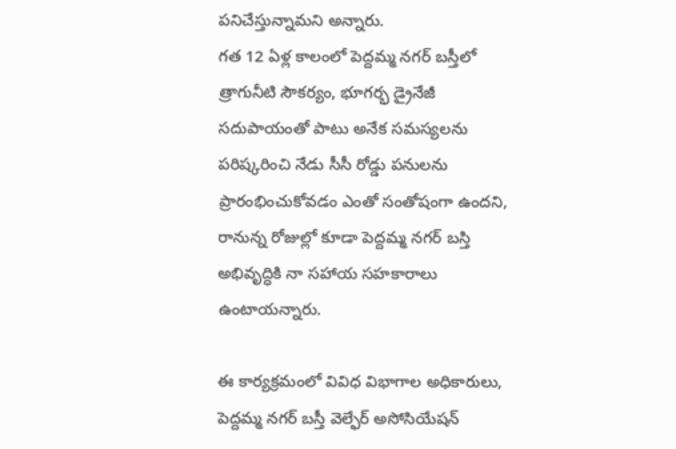పనిచేస్తున్నామని అన్నారు.
గత 12 ఏళ్ల కాలంలో పెద్దమ్మ నగర్ బస్తీలో త్రాగునీటి సౌకర్యం, భూగర్భ డ్రైనేజీ సదుపాయంతో పాటు అనేక సమస్యలను పరిష్కరించి నేడు సీసీ రోడ్డు పనులను ప్రారంభించుకోవడం ఎంతో సంతోషంగా ఉందని, రానున్న రోజుల్లో కూడా పెద్దమ్మ నగర్ బస్తి అభివృద్ధికి నా సహాయ సహకారాలు ఉంటాయన్నారు.

ఈ కార్యక్రమంలో వివిధ విభాగాల అధికారులు, పెద్దమ్మ నగర్ బస్తీ వెల్ఫేర్ అసోసియేషన్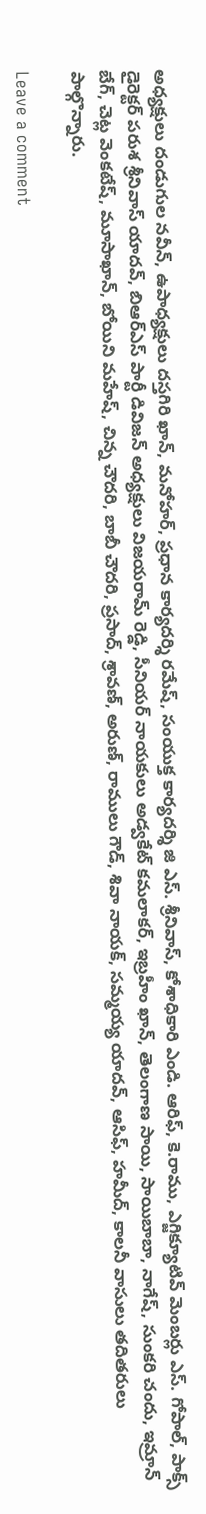అధ్యక్షులు దండుగుల నవీన్, ఉపాధ్యక్షులు దస్తగిరి ఖాన్, మనోహర్, ప్రధాన కార్యదర్శి రమేష్, సంయుక్త కార్యదర్శి జి ఎస్. శ్రీనివాస్, కోశాధికారి ఎండి. ఆరిఫ్, కె.రాము, ఎగ్జిక్యూటివ్ మెంబర్లు ఎస్. గోపాల్, పాక్స్ డైరెక్టర్ పరుశ శ్రీనివాస్ యాదవ్, బిఆర్ఎస్ పార్టీ డివిజన్ అధ్యక్షులు విజయరామ్ రెడ్డి, సీనియర్ నాయకులు అడ్వకేట్ కమలాకర్, ఇబ్రహీం ఖాన్, తెలంగాణ సాయి, సాయిబాబా, నాగేష్, సుంకరి చందు, ఇమ్రాన్ బేగ్, చెట్ల వెంకటేష్, మూసాఖాన్, బోయిని మహేష్, చిన్న చౌదరి, బాబీ చౌదరి, ప్రసాద్, శ్రావణ్, అరుణ్, రాములు గౌడ్, శివా నాయక్, సమ్మయ్య యాదవ్, ఆసిఫ్, హమీద్, కాలనీ వాసులు తదితరులు పాల్గొన్నారు.

Leave a comment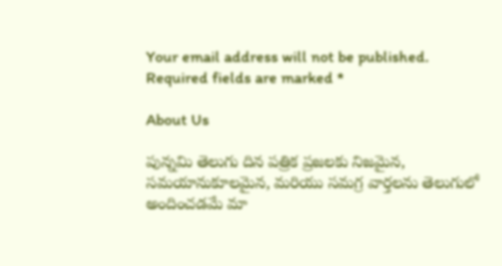Your email address will not be published. Required fields are marked *

About Us

పున్నమి తెలుగు దిన పత్రిక ప్రజలకు నిజమైన, సమయానుకూలమైన, మరియు సమగ్ర వార్తలను తెలుగులో అందించడమే మా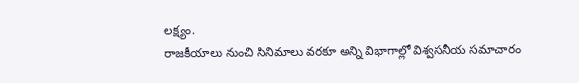లక్ష్యం.
రాజకీయాలు నుంచి సినిమాలు వరకూ అన్ని విభాగాల్లో విశ్వసనీయ సమాచారం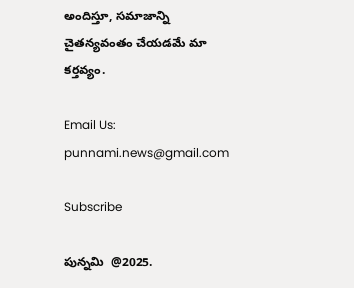అందిస్తూ, సమాజాన్ని చైతన్యవంతం చేయడమే మా కర్తవ్యం.

Email Us: punnami.news@gmail.com

Subscribe

పున్నమి  @2025.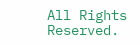All Rights Reserved.